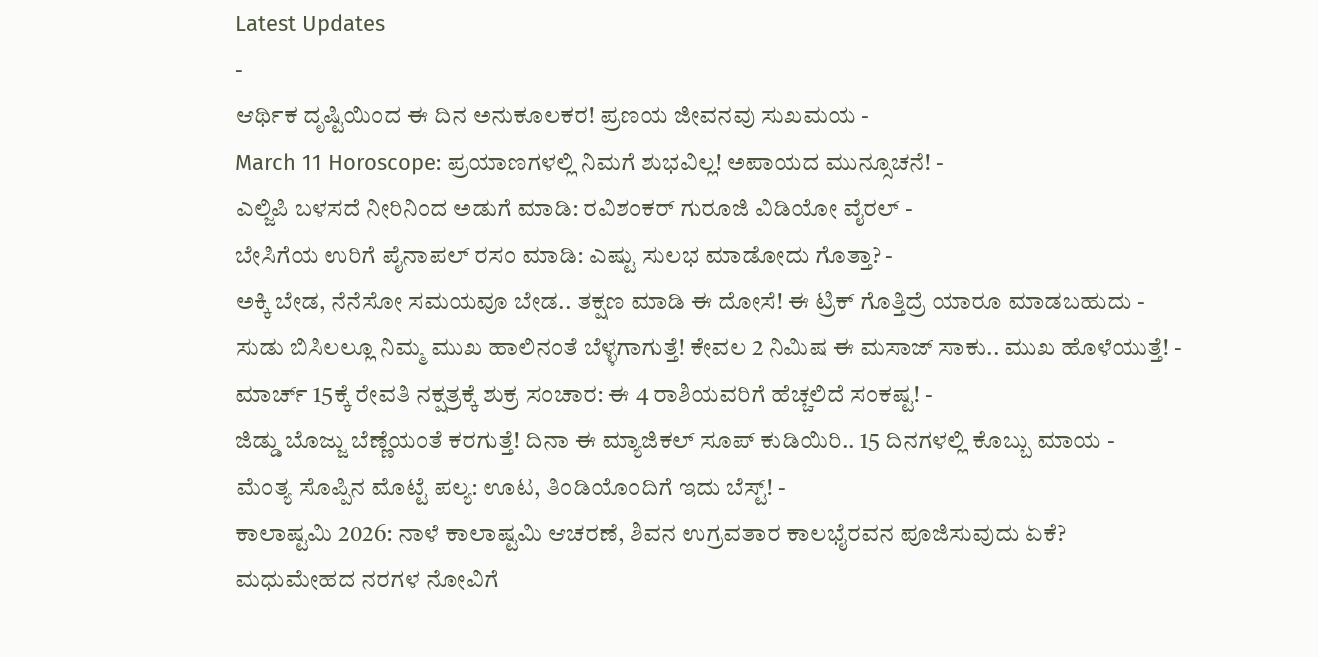Latest Updates
-
ಆರ್ಥಿಕ ದೃಷ್ಟಿಯಿಂದ ಈ ದಿನ ಅನುಕೂಲಕರ! ಪ್ರಣಯ ಜೀವನವು ಸುಖಮಯ -
March 11 Horoscope: ಪ್ರಯಾಣಗಳಲ್ಲಿ ನಿಮಗೆ ಶುಭವಿಲ್ಲ! ಅಪಾಯದ ಮುನ್ಸೂಚನೆ! -
ಎಲ್ಜಿಪಿ ಬಳಸದೆ ನೀರಿನಿಂದ ಅಡುಗೆ ಮಾಡಿ: ರವಿಶಂಕರ್ ಗುರೂಜಿ ವಿಡಿಯೋ ವೈರಲ್ -
ಬೇಸಿಗೆಯ ಉರಿಗೆ ಪೈನಾಪಲ್ ರಸಂ ಮಾಡಿ: ಎಷ್ಟು ಸುಲಭ ಮಾಡೋದು ಗೊತ್ತಾ? -
ಅಕ್ಕಿ ಬೇಡ, ನೆನೆಸೋ ಸಮಯವೂ ಬೇಡ.. ತಕ್ಷಣ ಮಾಡಿ ಈ ದೋಸೆ! ಈ ಟ್ರಿಕ್ ಗೊತ್ತಿದ್ರೆ ಯಾರೂ ಮಾಡಬಹುದು -
ಸುಡು ಬಿಸಿಲಲ್ಲೂ ನಿಮ್ಮ ಮುಖ ಹಾಲಿನಂತೆ ಬೆಳ್ಳಗಾಗುತ್ತೆ! ಕೇವಲ 2 ನಿಮಿಷ ಈ ಮಸಾಜ್ ಸಾಕು.. ಮುಖ ಹೊಳೆಯುತ್ತೆ! -
ಮಾರ್ಚ್ 15ಕ್ಕೆ ರೇವತಿ ನಕ್ಷತ್ರಕ್ಕೆ ಶುಕ್ರ ಸಂಚಾರ: ಈ 4 ರಾಶಿಯವರಿಗೆ ಹೆಚ್ಚಲಿದೆ ಸಂಕಷ್ಟ! -
ಜಿಡ್ಡು ಬೊಜ್ಜು ಬೆಣ್ಣೆಯಂತೆ ಕರಗುತ್ತೆ! ದಿನಾ ಈ ಮ್ಯಾಜಿಕಲ್ ಸೂಪ್ ಕುಡಿಯಿರಿ.. 15 ದಿನಗಳಲ್ಲಿ ಕೊಬ್ಬು ಮಾಯ -
ಮೆಂತ್ಯ ಸೊಪ್ಪಿನ ಮೊಟ್ಟೆ ಪಲ್ಯ: ಊಟ, ತಿಂಡಿಯೊಂದಿಗೆ ಇದು ಬೆಸ್ಟ್! -
ಕಾಲಾಷ್ಟಮಿ 2026: ನಾಳೆ ಕಾಲಾಷ್ಟಮಿ ಆಚರಣೆ, ಶಿವನ ಉಗ್ರವತಾರ ಕಾಲಭೈರವನ ಪೂಜಿಸುವುದು ಏಕೆ?
ಮಧುಮೇಹದ ನರಗಳ ನೋವಿಗೆ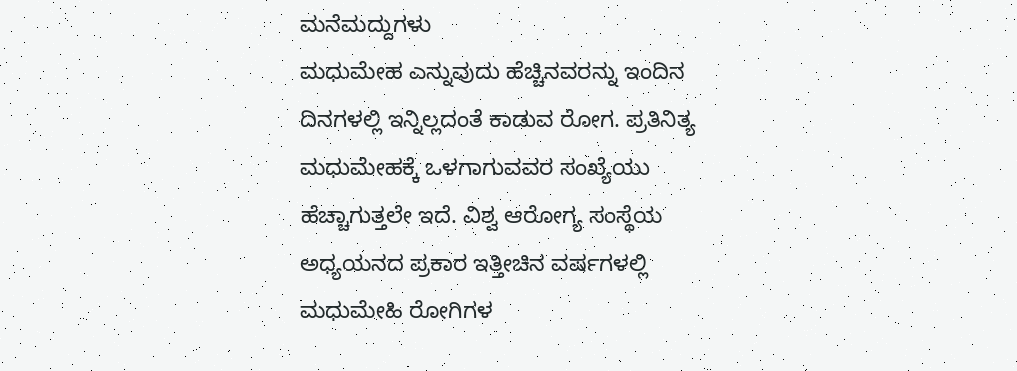ಮನೆಮದ್ದುಗಳು
ಮಧುಮೇಹ ಎನ್ನುವುದು ಹೆಚ್ಚಿನವರನ್ನು ಇಂದಿನ ದಿನಗಳಲ್ಲಿ ಇನ್ನಿಲ್ಲದಂತೆ ಕಾಡುವ ರೋಗ. ಪ್ರತಿನಿತ್ಯ ಮಧುಮೇಹಕ್ಕೆ ಒಳಗಾಗುವವರ ಸಂಖ್ಯೆಯು ಹೆಚ್ಚಾಗುತ್ತಲೇ ಇದೆ. ವಿಶ್ವ ಆರೋಗ್ಯ ಸಂಸ್ಥೆಯ ಅಧ್ಯಯನದ ಪ್ರಕಾರ ಇತ್ತೀಚಿನ ವರ್ಷಗಳಲ್ಲಿ ಮಧುಮೇಹಿ ರೋಗಿಗಳ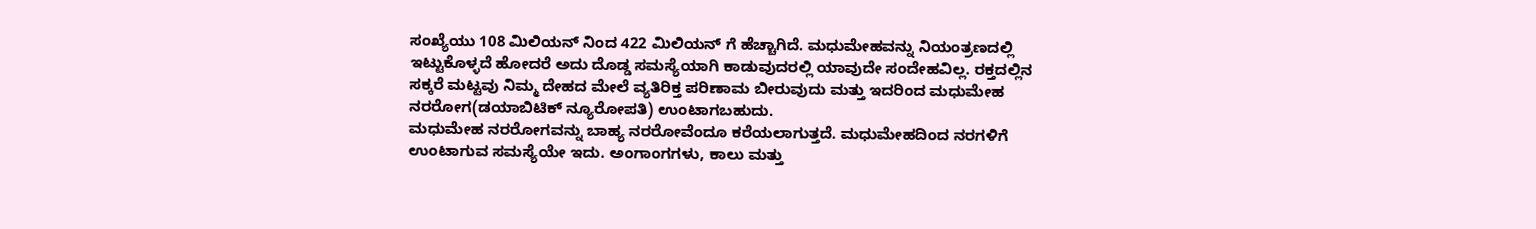ಸಂಖ್ಯೆಯು 108 ಮಿಲಿಯನ್ ನಿಂದ 422 ಮಿಲಿಯನ್ ಗೆ ಹೆಚ್ಚಾಗಿದೆ. ಮಧುಮೇಹವನ್ನು ನಿಯಂತ್ರಣದಲ್ಲಿ ಇಟ್ಟುಕೊಳ್ಳದೆ ಹೋದರೆ ಅದು ದೊಡ್ಡ ಸಮಸ್ಯೆಯಾಗಿ ಕಾಡುವುದರಲ್ಲಿ ಯಾವುದೇ ಸಂದೇಹವಿಲ್ಲ. ರಕ್ತದಲ್ಲಿನ ಸಕ್ಕರೆ ಮಟ್ಟವು ನಿಮ್ಮ ದೇಹದ ಮೇಲೆ ವ್ಯತಿರಿಕ್ತ ಪರಿಣಾಮ ಬೀರುವುದು ಮತ್ತು ಇದರಿಂದ ಮಧುಮೇಹ ನರರೋಗ(ಡಯಾಬಿಟಿಕ್ ನ್ಯೂರೋಪತಿ) ಉಂಟಾಗಬಹುದು.
ಮಧುಮೇಹ ನರರೋಗವನ್ನು ಬಾಹ್ಯ ನರರೋವೆಂದೂ ಕರೆಯಲಾಗುತ್ತದೆ. ಮಧುಮೇಹದಿಂದ ನರಗಳಿಗೆ ಉಂಟಾಗುವ ಸಮಸ್ಯೆಯೇ ಇದು. ಅಂಗಾಂಗಗಳು, ಕಾಲು ಮತ್ತು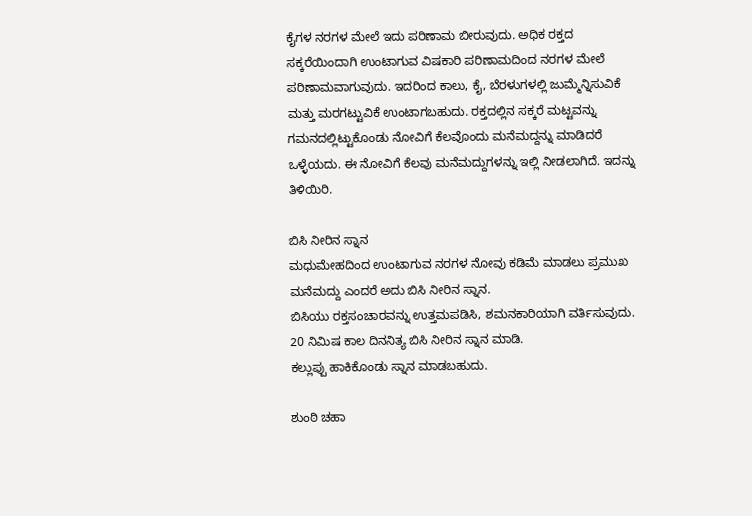ಕೈಗಳ ನರಗಳ ಮೇಲೆ ಇದು ಪರಿಣಾಮ ಬೀರುವುದು. ಅಧಿಕ ರಕ್ತದ ಸಕ್ಕರೆಯಿಂದಾಗಿ ಉಂಟಾಗುವ ವಿಷಕಾರಿ ಪರಿಣಾಮದಿಂದ ನರಗಳ ಮೇಲೆ ಪರಿಣಾಮವಾಗುವುದು. ಇದರಿಂದ ಕಾಲು, ಕೈ, ಬೆರಳುಗಳಲ್ಲಿ ಜುಮ್ಮೆನ್ನಿಸುವಿಕೆ ಮತ್ತು ಮರಗಟ್ಟುವಿಕೆ ಉಂಟಾಗಬಹುದು. ರಕ್ತದಲ್ಲಿನ ಸಕ್ಕರೆ ಮಟ್ಟವನ್ನು ಗಮನದಲ್ಲಿಟ್ಟುಕೊಂಡು ನೋವಿಗೆ ಕೆಲವೊಂದು ಮನೆಮದ್ದನ್ನು ಮಾಡಿದರೆ ಒಳ್ಳೆಯದು. ಈ ನೋವಿಗೆ ಕೆಲವು ಮನೆಮದ್ದುಗಳನ್ನು ಇಲ್ಲಿ ನೀಡಲಾಗಿದೆ. ಇದನ್ನು ತಿಳಿಯಿರಿ.

ಬಿಸಿ ನೀರಿನ ಸ್ನಾನ
ಮಧುಮೇಹದಿಂದ ಉಂಟಾಗುವ ನರಗಳ ನೋವು ಕಡಿಮೆ ಮಾಡಲು ಪ್ರಮುಖ ಮನೆಮದ್ದು ಎಂದರೆ ಅದು ಬಿಸಿ ನೀರಿನ ಸ್ನಾನ.
ಬಿಸಿಯು ರಕ್ತಸಂಚಾರವನ್ನು ಉತ್ತಮಪಡಿಸಿ, ಶಮನಕಾರಿಯಾಗಿ ವರ್ತಿಸುವುದು.
20 ನಿಮಿಷ ಕಾಲ ದಿನನಿತ್ಯ ಬಿಸಿ ನೀರಿನ ಸ್ನಾನ ಮಾಡಿ.
ಕಲ್ಲುಪ್ಪು ಹಾಕಿಕೊಂಡು ಸ್ನಾನ ಮಾಡಬಹುದು.

ಶುಂಠಿ ಚಹಾ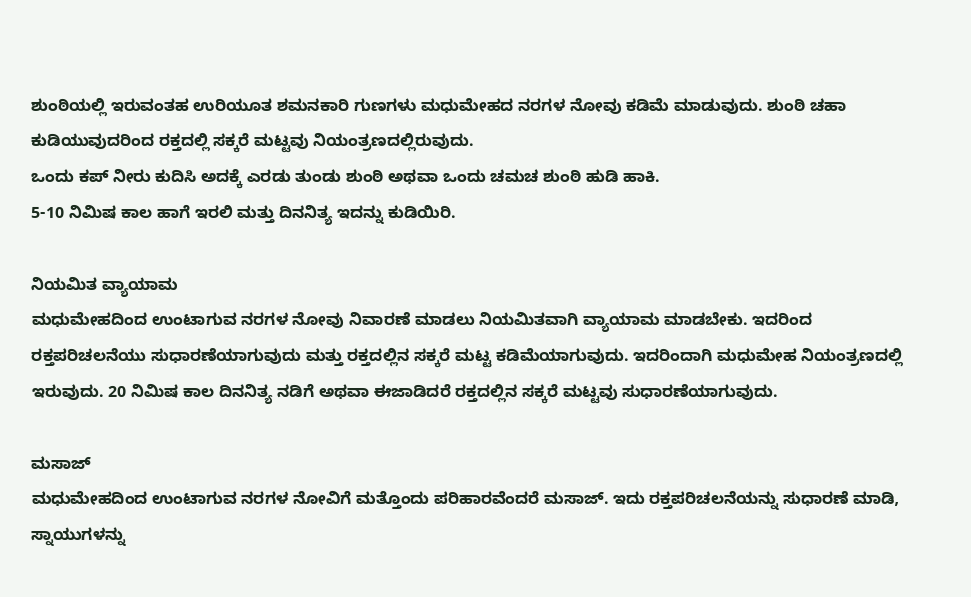ಶುಂಠಿಯಲ್ಲಿ ಇರುವಂತಹ ಉರಿಯೂತ ಶಮನಕಾರಿ ಗುಣಗಳು ಮಧುಮೇಹದ ನರಗಳ ನೋವು ಕಡಿಮೆ ಮಾಡುವುದು. ಶುಂಠಿ ಚಹಾ ಕುಡಿಯುವುದರಿಂದ ರಕ್ತದಲ್ಲಿ ಸಕ್ಕರೆ ಮಟ್ಟವು ನಿಯಂತ್ರಣದಲ್ಲಿರುವುದು.
ಒಂದು ಕಪ್ ನೀರು ಕುದಿಸಿ ಅದಕ್ಕೆ ಎರಡು ತುಂಡು ಶುಂಠಿ ಅಥವಾ ಒಂದು ಚಮಚ ಶುಂಠಿ ಹುಡಿ ಹಾಕಿ.
5-10 ನಿಮಿಷ ಕಾಲ ಹಾಗೆ ಇರಲಿ ಮತ್ತು ದಿನನಿತ್ಯ ಇದನ್ನು ಕುಡಿಯಿರಿ.

ನಿಯಮಿತ ವ್ಯಾಯಾಮ
ಮಧುಮೇಹದಿಂದ ಉಂಟಾಗುವ ನರಗಳ ನೋವು ನಿವಾರಣೆ ಮಾಡಲು ನಿಯಮಿತವಾಗಿ ವ್ಯಾಯಾಮ ಮಾಡಬೇಕು. ಇದರಿಂದ ರಕ್ತಪರಿಚಲನೆಯು ಸುಧಾರಣೆಯಾಗುವುದು ಮತ್ತು ರಕ್ತದಲ್ಲಿನ ಸಕ್ಕರೆ ಮಟ್ಟ ಕಡಿಮೆಯಾಗುವುದು. ಇದರಿಂದಾಗಿ ಮಧುಮೇಹ ನಿಯಂತ್ರಣದಲ್ಲಿ ಇರುವುದು. 20 ನಿಮಿಷ ಕಾಲ ದಿನನಿತ್ಯ ನಡಿಗೆ ಅಥವಾ ಈಜಾಡಿದರೆ ರಕ್ತದಲ್ಲಿನ ಸಕ್ಕರೆ ಮಟ್ಟವು ಸುಧಾರಣೆಯಾಗುವುದು.

ಮಸಾಜ್
ಮಧುಮೇಹದಿಂದ ಉಂಟಾಗುವ ನರಗಳ ನೋವಿಗೆ ಮತ್ತೊಂದು ಪರಿಹಾರವೆಂದರೆ ಮಸಾಜ್. ಇದು ರಕ್ತಪರಿಚಲನೆಯನ್ನು ಸುಧಾರಣೆ ಮಾಡಿ, ಸ್ನಾಯುಗಳನ್ನು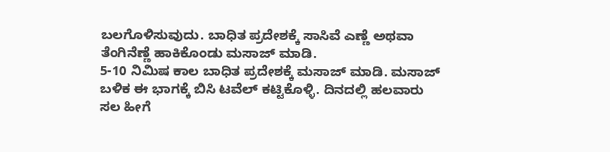ಬಲಗೊಳಿಸುವುದು. ಬಾಧಿತ ಪ್ರದೇಶಕ್ಕೆ ಸಾಸಿವೆ ಎಣ್ಣೆ ಅಥವಾ ತೆಂಗಿನೆಣ್ಣೆ ಹಾಕಿಕೊಂಡು ಮಸಾಜ್ ಮಾಡಿ.
5-10 ನಿಮಿಷ ಕಾಲ ಬಾಧಿತ ಪ್ರದೇಶಕ್ಕೆ ಮಸಾಜ್ ಮಾಡಿ. ಮಸಾಜ್ ಬಳಿಕ ಈ ಭಾಗಕ್ಕೆ ಬಿಸಿ ಟವೆಲ್ ಕಟ್ಟಿಕೊಳ್ಳಿ. ದಿನದಲ್ಲಿ ಹಲವಾರು ಸಲ ಹೀಗೆ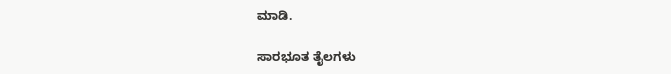ಮಾಡಿ.

ಸಾರಭೂತ ತೈಲಗಳು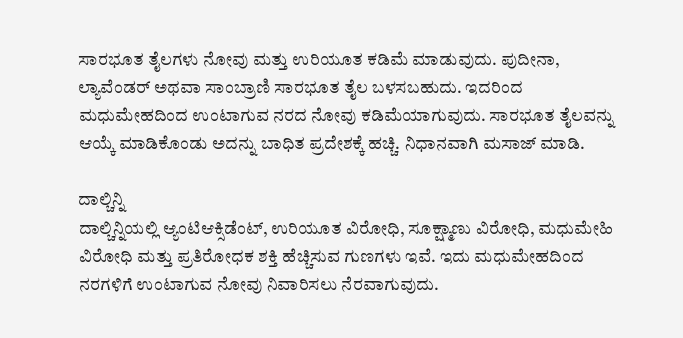ಸಾರಭೂತ ತೈಲಗಳು ನೋವು ಮತ್ತು ಉರಿಯೂತ ಕಡಿಮೆ ಮಾಡುವುದು. ಪುದೀನಾ, ಲ್ಯಾವೆಂಡರ್ ಅಥವಾ ಸಾಂಬ್ರಾಣಿ ಸಾರಭೂತ ತೈಲ ಬಳಸಬಹುದು. ಇದರಿಂದ ಮಧುಮೇಹದಿಂದ ಉಂಟಾಗುವ ನರದ ನೋವು ಕಡಿಮೆಯಾಗುವುದು. ಸಾರಭೂತ ತೈಲವನ್ನು ಆಯ್ಕೆ ಮಾಡಿಕೊಂಡು ಅದನ್ನು ಬಾಧಿತ ಪ್ರದೇಶಕ್ಕೆ ಹಚ್ಚಿ. ನಿಧಾನವಾಗಿ ಮಸಾಜ್ ಮಾಡಿ.

ದಾಲ್ಚಿನ್ನಿ
ದಾಲ್ಚಿನ್ನಿಯಲ್ಲಿ ಆ್ಯಂಟಿಆಕ್ಸಿಡೆಂಟ್, ಉರಿಯೂತ ವಿರೋಧಿ, ಸೂಕ್ಷ್ಮಾಣು ವಿರೋಧಿ, ಮಧುಮೇಹಿ ವಿರೋಧಿ ಮತ್ತು ಪ್ರತಿರೋಧಕ ಶಕ್ತಿ ಹೆಚ್ಚಿಸುವ ಗುಣಗಳು ಇವೆ. ಇದು ಮಧುಮೇಹದಿಂದ ನರಗಳಿಗೆ ಉಂಟಾಗುವ ನೋವು ನಿವಾರಿಸಲು ನೆರವಾಗುವುದು.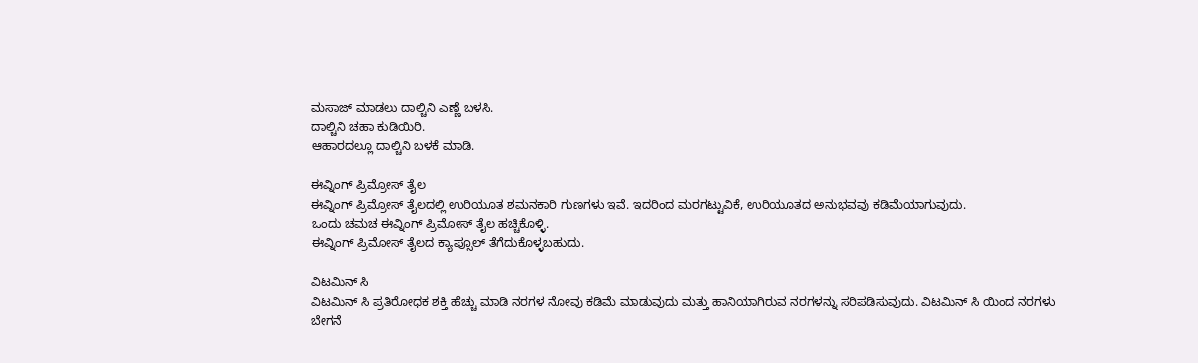ಮಸಾಜ್ ಮಾಡಲು ದಾಲ್ಚಿನಿ ಎಣ್ಣೆ ಬಳಸಿ.
ದಾಲ್ಚಿನಿ ಚಹಾ ಕುಡಿಯಿರಿ.
ಆಹಾರದಲ್ಲೂ ದಾಲ್ಚಿನಿ ಬಳಕೆ ಮಾಡಿ.

ಈವ್ನಿಂಗ್ ಪ್ರಿಮ್ರೋಸ್ ತೈಲ
ಈವ್ನಿಂಗ್ ಪ್ರಿಮ್ರೋಸ್ ತೈಲದಲ್ಲಿ ಉರಿಯೂತ ಶಮನಕಾರಿ ಗುಣಗಳು ಇವೆ. ಇದರಿಂದ ಮರಗಟ್ಟುವಿಕೆ, ಉರಿಯೂತದ ಅನುಭವವು ಕಡಿಮೆಯಾಗುವುದು.
ಒಂದು ಚಮಚ ಈವ್ನಿಂಗ್ ಪ್ರಿಮೋಸ್ ತೈಲ ಹಚ್ಚಿಕೊಳ್ಳಿ.
ಈವ್ನಿಂಗ್ ಪ್ರಿಮೋಸ್ ತೈಲದ ಕ್ಯಾಪ್ಸೂಲ್ ತೆಗೆದುಕೊಳ್ಳಬಹುದು.

ವಿಟಮಿನ್ ಸಿ
ವಿಟಮಿನ್ ಸಿ ಪ್ರತಿರೋಧಕ ಶಕ್ತಿ ಹೆಚ್ಚು ಮಾಡಿ ನರಗಳ ನೋವು ಕಡಿಮೆ ಮಾಡುವುದು ಮತ್ತು ಹಾನಿಯಾಗಿರುವ ನರಗಳನ್ನು ಸರಿಪಡಿಸುವುದು. ವಿಟಮಿನ್ ಸಿ ಯಿಂದ ನರಗಳು ಬೇಗನೆ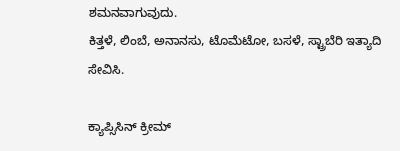ಶಮನವಾಗುವುದು.
ಕಿತ್ತಳೆ, ಲಿಂಬೆ, ಅನಾನಸು, ಟೊಮೆಟೋ, ಬಸಳೆ, ಸ್ಟ್ರಾಬೆರಿ ಇತ್ಯಾದಿ ಸೇವಿಸಿ.

ಕ್ಯಾಪ್ಸಿಸಿನ್ ಕ್ರೀಮ್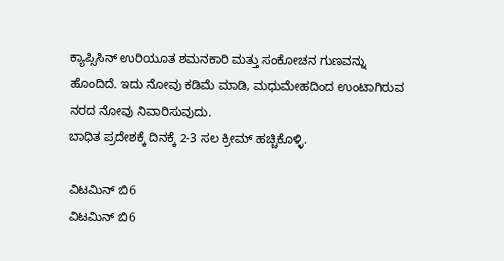ಕ್ಯಾಪ್ಸಿಸಿನ್ ಉರಿಯೂತ ಶಮನಕಾರಿ ಮತ್ತು ಸಂಕೋಚನ ಗುಣವನ್ನು ಹೊಂದಿದೆ. ಇದು ನೋವು ಕಡಿಮೆ ಮಾಡಿ, ಮಧುಮೇಹದಿಂದ ಉಂಟಾಗಿರುವ ನರದ ನೋವು ನಿವಾರಿಸುವುದು.
ಬಾಧಿತ ಪ್ರದೇಶಕ್ಕೆ ದಿನಕ್ಕೆ 2-3 ಸಲ ಕ್ರೀಮ್ ಹಚ್ಚಿಕೊಳ್ಳಿ.

ವಿಟಮಿನ್ ಬಿ6
ವಿಟಮಿನ್ ಬಿ6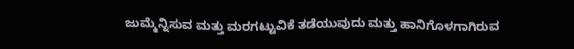ಜುಮ್ಮೆನ್ನಿಸುವ ಮತ್ತು ಮರಗಟ್ಟುವಿಕೆ ತಡೆಯುವುದು ಮತ್ತು ಹಾನಿಗೊಳಗಾಗಿರುವ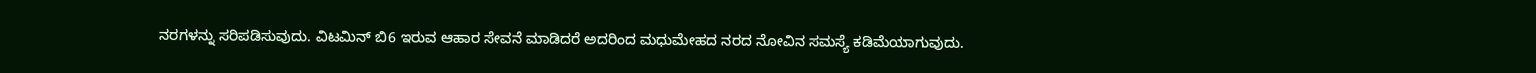ನರಗಳನ್ನು ಸರಿಪಡಿಸುವುದು. ವಿಟಮಿನ್ ಬಿ6 ಇರುವ ಆಹಾರ ಸೇವನೆ ಮಾಡಿದರೆ ಅದರಿಂದ ಮಧುಮೇಹದ ನರದ ನೋವಿನ ಸಮಸ್ಯೆ ಕಡಿಮೆಯಾಗುವುದು.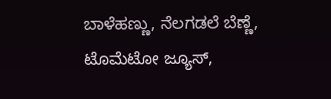ಬಾಳೆಹಣ್ಣು, ನೆಲಗಡಲೆ ಬೆಣ್ಣೆ, ಟೊಮೆಟೋ ಜ್ಯೂಸ್,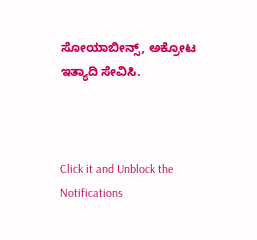ಸೋಯಾಬೀನ್ಸ್, ಅಕ್ರೋಟ ಇತ್ಯಾದಿ ಸೇವಿಸಿ.



Click it and Unblock the Notifications